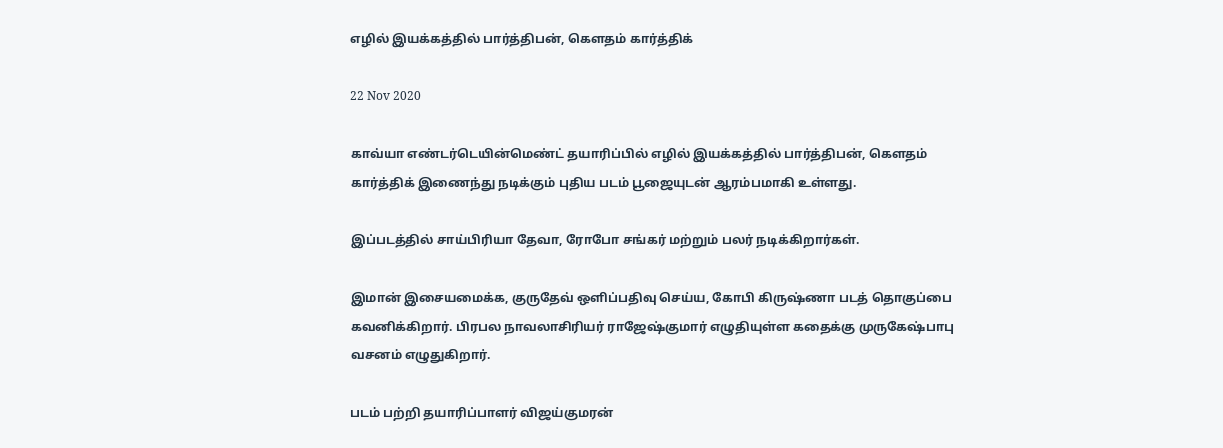எழில் இயக்கத்தில் பார்த்திபன், கௌதம் கார்த்திக்

22 Nov 2020

காவ்யா எண்டர்டெயின்மெண்ட் தயாரிப்பில் எழில் இயக்கத்தில் பார்த்திபன், கௌதம் கார்த்திக் இணைந்து நடிக்கும் புதிய படம் பூஜையுடன் ஆரம்பமாகி உள்ளது.

இப்படத்தில் சாய்பிரியா தேவா, ரோபோ சங்கர் மற்றும் பலர் நடிக்கிறார்கள்.

இமான் இசையமைக்க, குருதேவ் ஒளிப்பதிவு செய்ய, கோபி கிருஷ்ணா படத் தொகுப்பை கவனிக்கிறார். பிரபல நாவலாசிரியர் ராஜேஷ்குமார் எழுதியுள்ள கதைக்கு முருகேஷ்பாபு வசனம் எழுதுகிறார்.

படம் பற்றி தயாரிப்பாளர் விஜய்குமரன்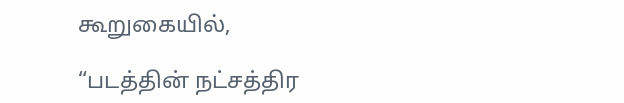கூறுகையில்,

“படத்தின் நட்சத்திர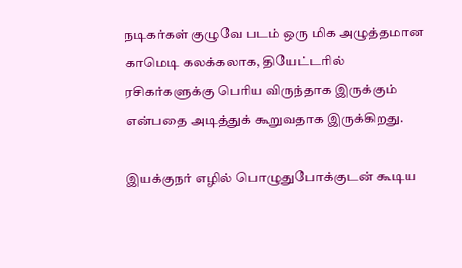நடிகர்கள் குழுவே படம் ஒரு மிக அழுத்தமான காமெடி கலக்கலாக, தியேட்டரில் ரசிகர்களுக்கு பெரிய விருந்தாக இருக்கும் என்பதை அடித்துக் கூறுவதாக இருக்கிறது.

இயக்குநர் எழில் பொழுதுபோக்குடன் கூடிய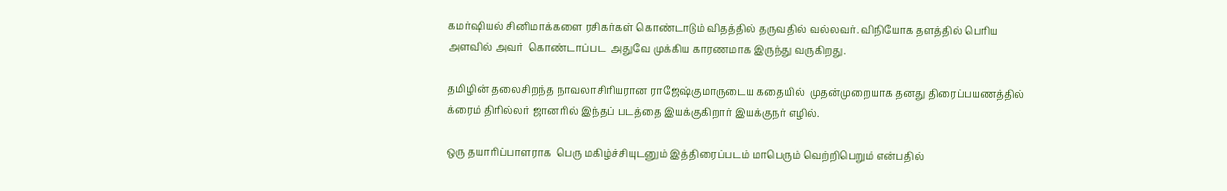கமர்ஷியல் சினிமாக்களை ரசிகர்கள் கொண்டாடும் விதத்தில் தருவதில் வல்லவர். விநியோக தளத்தில் பெரிய அளவில் அவர்  கொண்டாப்பட  அதுவே முக்கிய காரணமாக இருந்து வருகிறது.

தமிழின் தலைசிறந்த நாவலாசிரியரான ராஜேஷ்குமாருடைய கதையில்  முதன்முறையாக தனது திரைப்பயணத்தில் க்ரைம் திரில்லர் ஜானரில் இந்தப் படத்தை இயக்குகிறார் இயக்குநர் எழில்.

ஒரு தயாரிப்பாளராக  பெரு மகிழ்ச்சியுடனும் இத்திரைப்படம் மாபெரும் வெற்றிபெறும் என்பதில்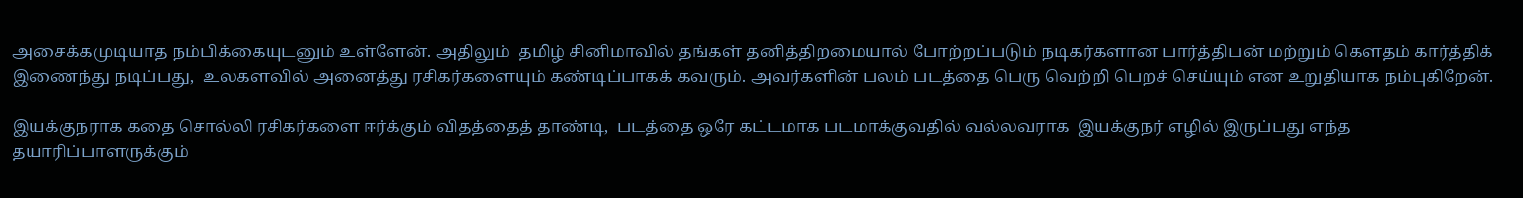அசைக்கமுடியாத நம்பிக்கையுடனும் உள்ளேன். அதிலும்  தமிழ் சினிமாவில் தங்கள் தனித்திறமையால் போற்றப்படும் நடிகர்களான பார்த்திபன் மற்றும் கௌதம் கார்த்திக் இணைந்து நடிப்பது,  உலகளவில் அனைத்து ரசிகர்களையும் கண்டிப்பாகக் கவரும். அவர்களின் பலம் படத்தை பெரு வெற்றி பெறச் செய்யும் என உறுதியாக நம்புகிறேன்.

இயக்குநராக கதை சொல்லி ரசிகர்களை ஈர்க்கும் விதத்தைத் தாண்டி,  படத்தை ஒரே கட்டமாக படமாக்குவதில் வல்லவராக  இயக்குநர் எழில் இருப்பது எந்த தயாரிப்பாளருக்கும்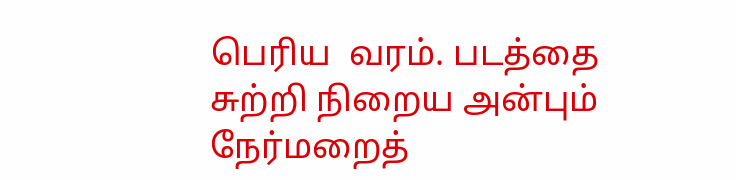பெரிய  வரம். படத்தை சுற்றி நிறைய அன்பும் நேர்மறைத்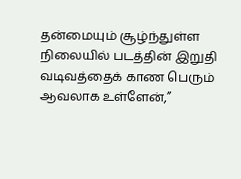தன்மையும் சூழ்ந்துள்ள நிலையில் படத்தின் இறுதி வடிவத்தைக் காண பெரும் ஆவலாக உள்ளேன்,”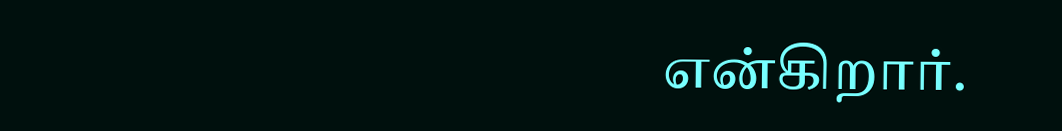என்கிறார்.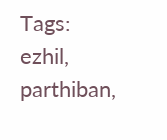Tags: ezhil, parthiban,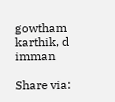gowtham karthik, d imman

Share via: